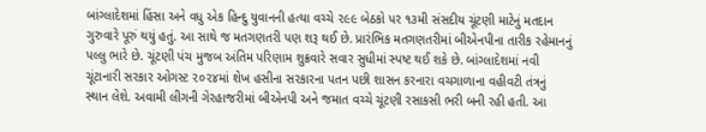બાંગ્લાદેશમાં હિંસા અને વધુ એક હિન્દુ યુવાનની હત્યા વચ્ચે ૨૯૯ બેઠકો પર ૧૩મી સંસદીય ચૂંટણી માટેનું મતદાન ગુરુવારે પૂરું થયું હતું. આ સાથે જ મતગણતરી પણ શરૂ થઈ છે. પ્રારંભિક મતગણતરીમાં બીએનપીના તારીક રહેમાનનું પલ્લુ ભારે છે. ચૂંટણી પંચ મુજબ અંતિમ પરિણામ શુક્રવારે સવાર સુધીમાં સ્પષ્ટ થઈ શકે છે. બાંગ્લાદેશમાં નવી ચૂંટાનારી સરકાર ઓગસ્ટ ૨૦૨૪માં શેખ હસીના સરકારના પતન પછી શાસન કરનારા વચગાળાના વહીવટી તંત્રનું સ્થાન લેશે. અવામી લીગની ગેરહાજરીમાં બીએનપી અને જમાત વચ્ચે ચૂંટણી રસાકસી ભરી બની રહી હતી. આ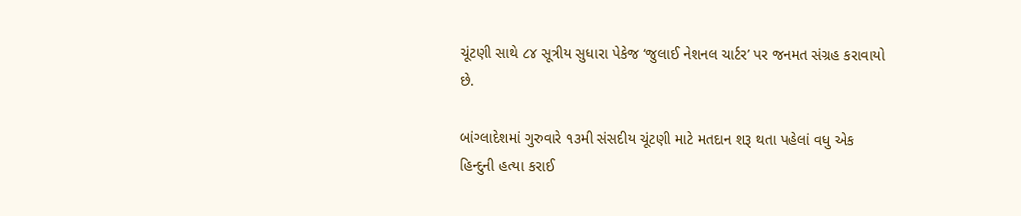ચૂંટણી સાથે ૮૪ સૂત્રીય સુધારા પેકેજ ‘જુલાઈ નેશનલ ચાર્ટર’ પર જનમત સંગ્રહ કરાવાયો છે.

બાંગ્લાદેશમાં ગુરુવારે ૧૩મી સંસદીય ચૂંટણી માટે મતદાન શરૂ થતા પહેલાં વધુ એક હિન્દુની હત્યા કરાઈ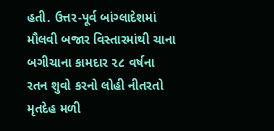હતી. ઉત્તર-પૂર્વ બાંગ્લાદેશમાં મૌલવી બજાર વિસ્તારમાંથી ચાના બગીચાના કામદાર ૨૮ વર્ષના રતન શુવો કરનો લોહી નીતરતો મૃતદેહ મળી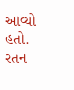આવ્યો હતો. રતન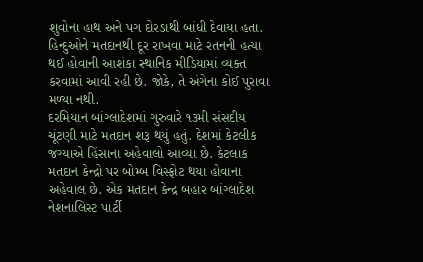શુવોના હાથ અને પગ દોરડાથી બાંધી દેવાયા હતા. હિન્દુઓને મતદાનથી દૂર રાખવા માટે રતનની હત્યા થઈ હોવાની આશંકા સ્થાનિક મીડિયામાં વ્યક્ત કરવામાં આવી રહી છે. જોકે, તે અંગેના કોઈ પુરાવા મળ્યા નથી.
દરમિયાન બાંગ્લાદેશમાં ગુરુવારે ૧૩મી સંસદીય ચૂંટણી માટે મતદાન શરૂ થયું હતું. દેશમાં કેટલીક જગ્યાએ હિંસાના અહેવાલો આવ્યા છે. કેટલાક મતદાન કેન્દ્રો પર બોમ્બ વિસ્ફોટ થયા હોવાના અહેવાલ છે. એક મતદાન કેન્દ્ર બહાર બાંગ્લાદેશ નેશનાલિસ્ટ પાર્ટી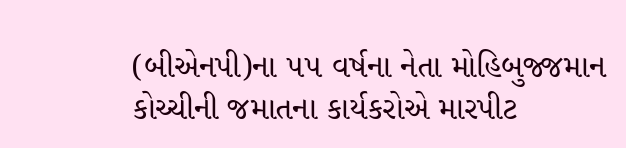(બીએનપી)ના ૫૫ વર્ષના નેતા મોહિબુજ્જમાન કોચ્ચીની જમાતના કાર્યકરોએ મારપીટ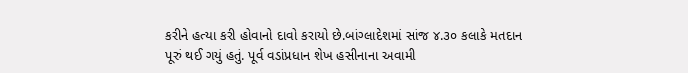કરીને હત્યા કરી હોવાનો દાવો કરાયો છે.બાંગ્લાદેશમાં સાંજ ૪.૩૦ કલાકે મતદાન પૂરું થઈ ગયું હતું. પૂર્વ વડાંપ્રધાન શેખ હસીનાના અવામી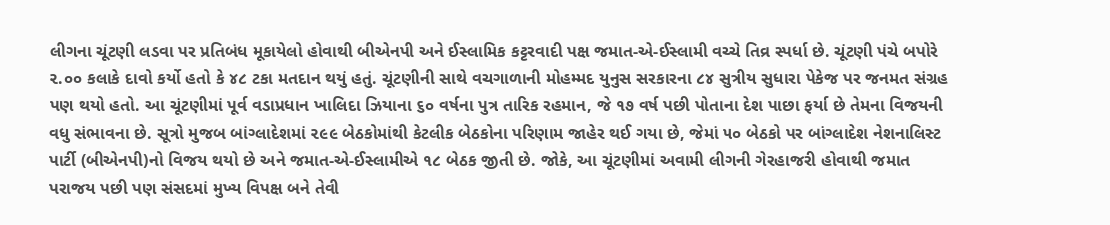લીગના ચૂંટણી લડવા પર પ્રતિબંધ મૂકાયેલો હોવાથી બીએનપી અને ઈસ્લામિક કટ્ટરવાદી પક્ષ જમાત-એ-ઈસ્લામી વચ્ચે તિવ્ર સ્પર્ધા છે. ચૂંટણી પંચે બપોરે ૨.૦૦ કલાકે દાવો કર્યો હતો કે ૪૮ ટકા મતદાન થયું હતું. ચૂંટણીની સાથે વચગાળાની મોહમ્મદ યુનુસ સરકારના ૮૪ સુત્રીય સુધારા પેકેજ પર જનમત સંગ્રહ પણ થયો હતો. આ ચૂંટણીમાં પૂર્વ વડાપ્રધાન ખાલિદા ઝિયાના ૬૦ વર્ષના પુત્ર તારિક રહમાન, જે ૧૭ વર્ષ પછી પોતાના દેશ પાછા ફર્યા છે તેમના વિજયની વધુ સંભાવના છે. સૂત્રો મુજબ બાંગ્લાદેશમાં ૨૯૯ બેઠકોમાંથી કેટલીક બેઠકોના પરિણામ જાહેર થઈ ગયા છે, જેમાં ૫૦ બેઠકો પર બાંગ્લાદેશ નેશનાલિસ્ટ પાર્ટી (બીએનપી)નો વિજય થયો છે અને જમાત-એ-ઈસ્લામીએ ૧૮ બેઠક જીતી છે. જોકે, આ ચૂંટણીમાં અવામી લીગની ગેરહાજરી હોવાથી જમાત પરાજય પછી પણ સંસદમાં મુખ્ય વિપક્ષ બને તેવી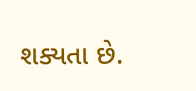શક્યતા છે.